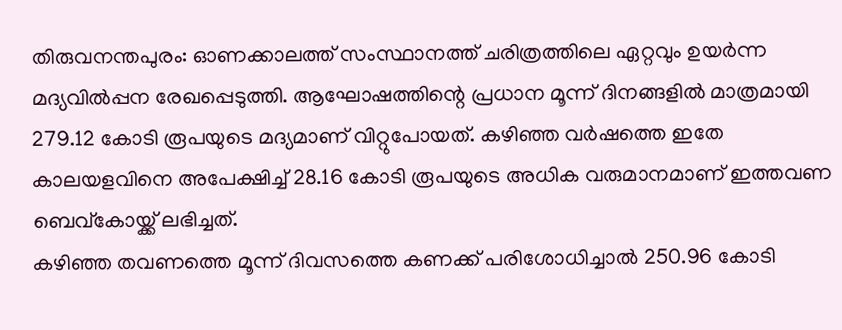തിരുവനന്തപുരം: ഓണക്കാലത്ത് സംസ്ഥാനത്ത് ചരിത്രത്തിലെ ഏറ്റവും ഉയർന്ന മദ്യവിൽപ്പന രേഖപ്പെടുത്തി. ആഘോഷത്തിന്റെ പ്രധാന മൂന്ന് ദിനങ്ങളിൽ മാത്രമായി 279.12 കോടി രൂപയുടെ മദ്യമാണ് വിറ്റുപോയത്. കഴിഞ്ഞ വർഷത്തെ ഇതേ കാലയളവിനെ അപേക്ഷിച്ച് 28.16 കോടി രൂപയുടെ അധിക വരുമാനമാണ് ഇത്തവണ ബെവ്കോയ്ക്ക് ലഭിച്ചത്.
കഴിഞ്ഞ തവണത്തെ മൂന്ന് ദിവസത്തെ കണക്ക് പരിശോധിച്ചാൽ 250.96 കോടി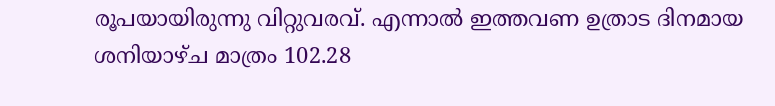രൂപയായിരുന്നു വിറ്റുവരവ്. എന്നാൽ ഇത്തവണ ഉത്രാട ദിനമായ ശനിയാഴ്ച മാത്രം 102.28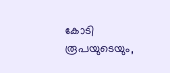കോടി രൂപയുടെയും,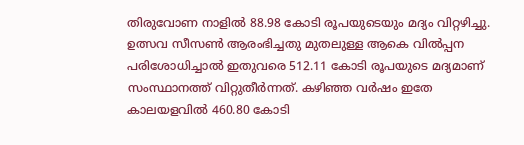തിരുവോണ നാളിൽ 88.98 കോടി രൂപയുടെയും മദ്യം വിറ്റഴിച്ചു. ഉത്സവ സീസൺ ആരംഭിച്ചതു മുതലുള്ള ആകെ വിൽപ്പന പരിശോധിച്ചാൽ ഇതുവരെ 512.11 കോടി രൂപയുടെ മദ്യമാണ് സംസ്ഥാനത്ത് വിറ്റുതീർന്നത്. കഴിഞ്ഞ വർഷം ഇതേ കാലയളവിൽ 460.80 കോടി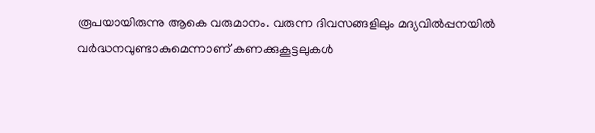രൂപയായിരുന്നു ആകെ വരുമാനം. വരുന്ന ദിവസങ്ങളിലും മദ്യവിൽപ്പനയിൽ വർദ്ധനവുണ്ടാകുമെന്നാണ് കണക്കുകൂട്ടലുകൾ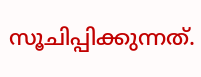സൂചിപ്പിക്കുന്നത്.